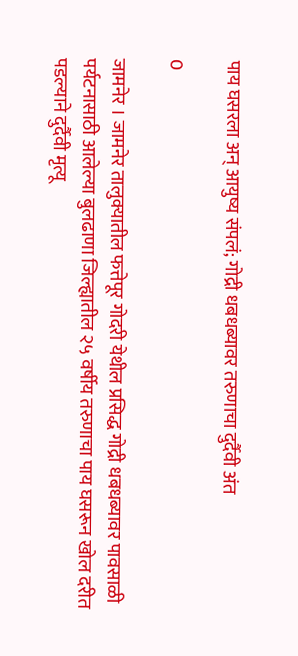पाय घसरला अन् आयुष्य संपलं; गोद्री धबधब्यावर तरुणाचा दुर्दैवी अंत

0

जामनेर । जामनेर तालुक्यातील फत्तेपूर गोदरी येथील प्रसिद्ध गोद्री धबधब्यावर पावसाळी पर्यटनासाठी आलेल्या बुलढाणा जिल्ह्यातील २५ वर्षीय तरुणाचा पाय घसरून खोल दरीत पडल्याने दुर्दैवी मृत्यू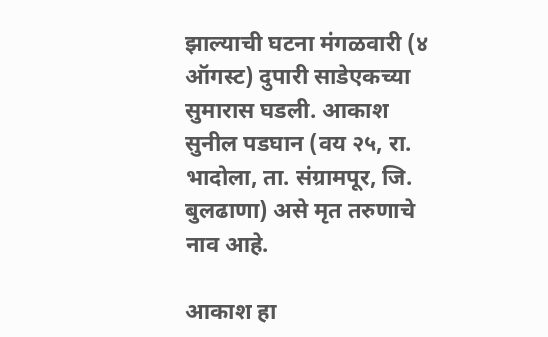झाल्याची घटना मंगळवारी (४ ऑगस्ट) दुपारी साडेएकच्या सुमारास घडली. आकाश सुनील पडघान (वय २५, रा. भादोला, ता. संग्रामपूर, जि. बुलढाणा) असे मृत तरुणाचे नाव आहे.

आकाश हा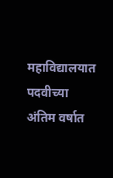महाविद्यालयात पदवीच्या अंतिम वर्षात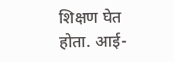शिक्षण घेत होता. आई-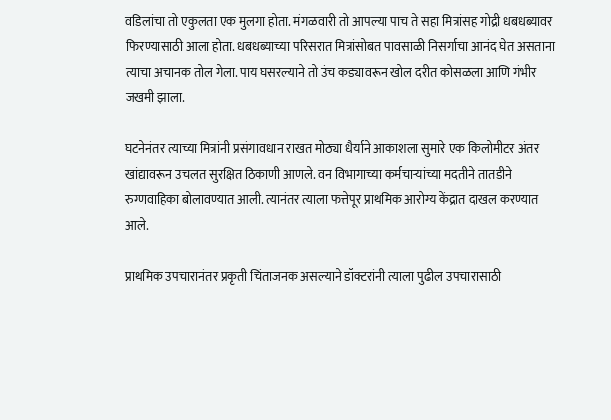वडिलांचा तो एकुलता एक मुलगा होता. मंगळवारी तो आपल्या पाच ते सहा मित्रांसह गोद्री धबधब्यावर फिरण्यासाठी आला होता. धबधब्याच्या परिसरात मित्रांसोबत पावसाळी निसर्गाचा आनंद घेत असताना त्याचा अचानक तोल गेला. पाय घसरल्याने तो उंच कड्यावरून खोल दरीत कोसळला आणि गंभीर जखमी झाला.

घटनेनंतर त्याच्या मित्रांनी प्रसंगावधान राखत मोठ्या धैर्याने आकाशला सुमारे एक किलोमीटर अंतर खांद्यावरून उचलत सुरक्षित ठिकाणी आणले. वन विभागाच्या कर्मचाऱ्यांच्या मदतीने तातडीने रुग्णवाहिका बोलावण्यात आली. त्यानंतर त्याला फत्तेपूर प्राथमिक आरोग्य केंद्रात दाखल करण्यात आले.

प्राथमिक उपचारानंतर प्रकृती चिंताजनक असल्याने डॉक्टरांनी त्याला पुढील उपचारासाठी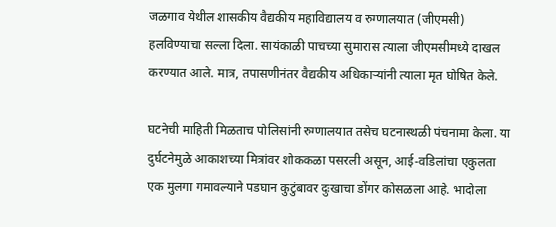जळगाव येथील शासकीय वैद्यकीय महाविद्यालय व रुग्णालयात (जीएमसी) हलविण्याचा सल्ला दिला. सायंकाळी पाचच्या सुमारास त्याला जीएमसीमध्ये दाखल करण्यात आले. मात्र, तपासणीनंतर वैद्यकीय अधिकाऱ्यांनी त्याला मृत घोषित केले.

घटनेची माहिती मिळताच पोलिसांनी रुग्णालयात तसेच घटनास्थळी पंचनामा केला. या दुर्घटनेमुळे आकाशच्या मित्रांवर शोककळा पसरली असून, आई-वडिलांचा एकुलता एक मुलगा गमावल्याने पडघान कुटुंबावर दुःखाचा डोंगर कोसळला आहे. भादोला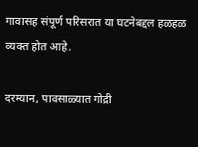गावासह संपूर्ण परिसरात या घटनेबद्दल हळहळ व्यक्त होत आहे.

दरम्यान, पावसाळ्यात गोद्री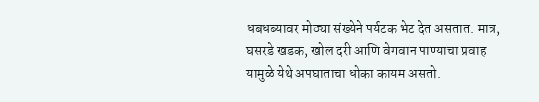धबधब्यावर मोठ्या संख्येने पर्यटक भेट देत असतात. मात्र, घसरडे खडक, खोल दरी आणि वेगवान पाण्याचा प्रवाह यामुळे येथे अपघाताचा धोका कायम असतो.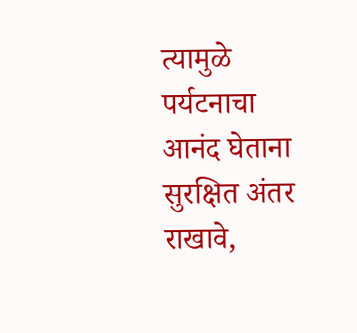त्यामुळे पर्यटनाचा आनंद घेताना सुरक्षित अंतर राखावे,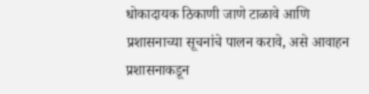धोकादायक ठिकाणी जाणे टाळावे आणि प्रशासनाच्या सूचनांचे पालन करावे, असे आवाहन प्रशासनाकडून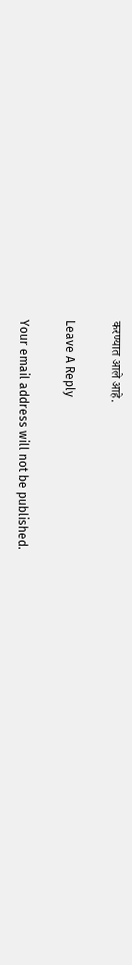करण्यात आले आहे.

Leave A Reply

Your email address will not be published.